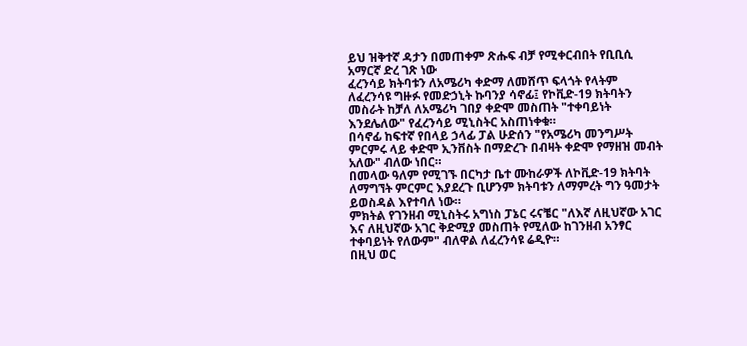ይህ ዝቅተኛ ዳታን በመጠቀም ጽሑፍ ብቻ የሚቀርብበት የቢቢሲ አማርኛ ድረ ገጽ ነው
ፈረንሳይ ክትባቱን ለአሜሪካ ቀድማ ለመሸጥ ፍላጎት የላትም
ለፈረንሳዩ ግዙፉ የመድኃኒት ኩባንያ ሳኖፊ፤ የኮቪድ-19 ክትባትን መስራት ከቻለ ለአሜሪካ ገበያ ቀድሞ መስጠት "ተቀባይነት እንደሌለው" የፈረንሳይ ሚኒስትር አስጠነቀቁ።
በሳኖፊ ከፍተኛ የበላይ ኃላፊ ፓል ሁድሰን "የአሜሪካ መንግሥት ምርምሩ ላይ ቀድሞ ኢንቨስት በማድረጉ በብዛት ቀድሞ የማዘዝ መብት አለው" ብለው ነበር።
በመላው ዓለም የሚገኙ በርካታ ቤተ ሙከራዎች ለኮቪድ-19 ክትባት ለማግኘት ምርምር እያደረጉ ቢሆንም ክትባቱን ለማምረት ግን ዓመታት ይወስዳል እየተባለ ነው።
ምክትል የገንዘብ ሚኒስትሩ አግነስ ፓኔር ሩናቼር "ለእኛ ለዚህኛው አገር እና ለዚህኛው አገር ቅድሚያ መስጠት የሚለው ከገንዘብ አንፃር ተቀባይነት የለውም" ብለዋል ለፈረንሳዩ ሬዲዮ።
በዚህ ወር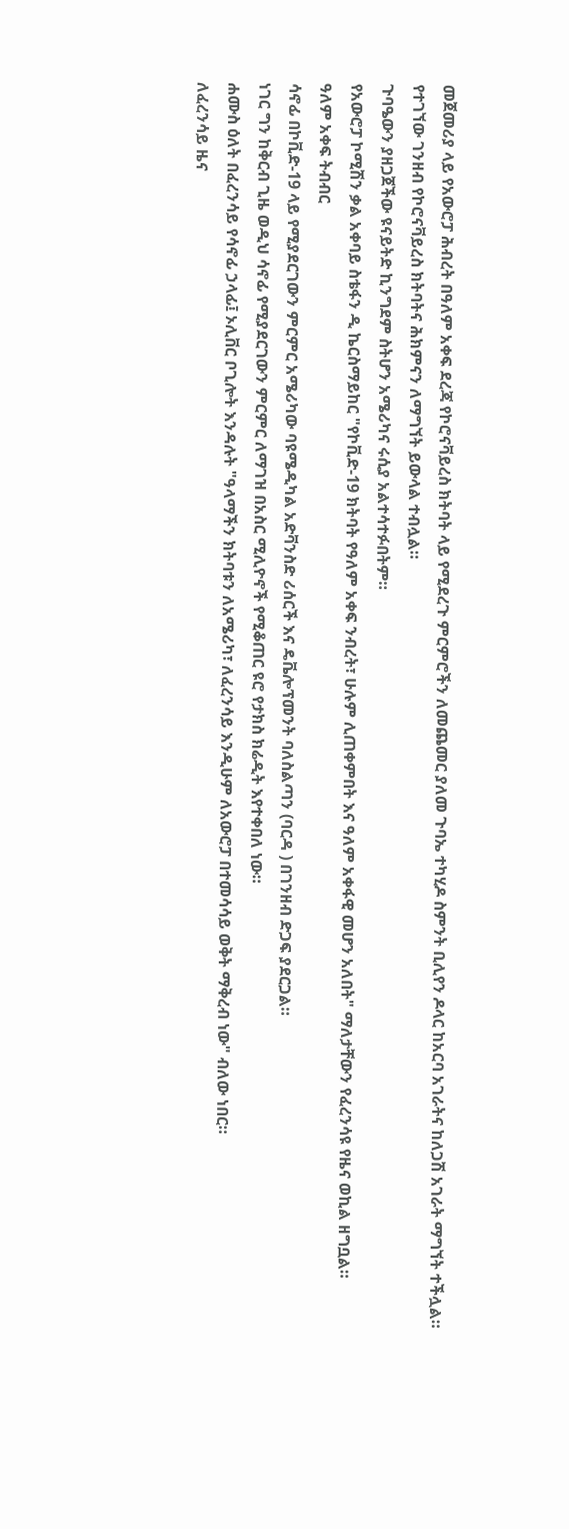መጀመሪያ ላይ የአውሮፓ ሕብረት በዓለም አቀፍ ደረጃ የኮሮናቫይረስ ክትባት ላይ የሚደረጉ ምርምሮችን ለመጨመር ያለመ ጉባኤ ተካሂዶ ስምንት ቢሊየን ዶላር ከአርባ አገራትና ከለጋሽ አገራት ማግኘት ተችሏል።
የተገኘው ገንዘብ የኮሮናቫይረስ ክትባትና ሕክምናን ለማግኘት ይውላል ተብሏል።
ጉባዔውን ያዘጋጀችው ዩናይትድ ኪንግደም ስትሆን አሜሪካና ሩሲያ አልተሳተፉበትም።
የአውሮፓ ኮሚሽን ቃል አቀባይ ስቴፋን ዲ ኬርስማይከር "የኮቪድ-19 ክትባት የዓለም አቀፍ ንብረት፣ ሁሉም ሊጠቀምበት እና ዓለም አቀፋዊ መሆን አለበት" ማለታቸውን የፈረንሳዩ የዜና ወኪል ዘግቧል።
ዓለም አቀፍ ትብብር
ሳኖፊ በኮቪድ-19 ላይ የሚያደርገውን ምርምር አሜሪካው ባዩሜዲካል አድቫንስድ ሪሰርች እና ዴቬሎፕመንት ባለስልጣን (ባርዳ ) በገንዘብ ድጋፍ ያደርጋል።
ነገር ግን ከቅርብ ጊዜ ወዲህ ሳኖፊ የሚያደርገውን ምርምር ለማገዝ በአስር ሚሊዮኖች የሚቆጠር ዩሮ የታክስ ክሬዲት እየተቀበለ ነው።
ሐሙስ ዕለት በፈረንሳይ የሳኖፊ ኃላፊ፤ ኦሊቨር ቦጊሎት እንዳሉት "ዓላማችን ክትባቱን ለአሜሪካ፣ ለፈረንሳይ እንዲሁም ለአውሮፓ በተመሳሳይ ወቅት ማቅረብ ነው" ብለው ነበር።
ለፈረንሳይ ዜና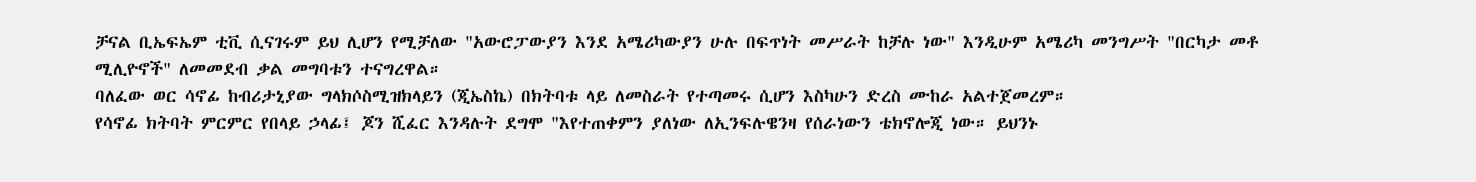ቻናል ቢኤፍኤም ቲቪ ሲናገሩም ይህ ሊሆን የሚቻለው "አውሮፓውያን እንደ አሜሪካውያን ሁሉ በፍጥነት መሥራት ከቻሉ ነው" እንዲሁም አሜሪካ መንግሥት "በርካታ መቶ ሚሊዮኖች" ለመመደብ ቃል መግባቱን ተናግረዋል።
ባለፈው ወር ሳኖፊ ከብሪታኒያው ግላክሶስሚዝክላይን (ጂኤስኬ) በክትባቱ ላይ ለመስራት የተጣመሩ ሲሆን እስካሁን ድረስ ሙከራ አልተጀመረም።
የሳኖፊ ክትባት ምርምር የበላይ ኃላፊ፤ ጆን ሺፈር እንዳሉት ደግሞ "እየተጠቀምን ያለነው ለኢንፍሉዌንዛ የሰራነውን ቴክኖሎጂ ነው። ይህንኑ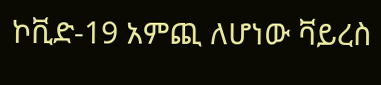ኮቪድ-19 አምጪ ለሆነው ቫይረስ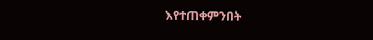እየተጠቀምንበት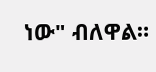ነው" ብለዋል።